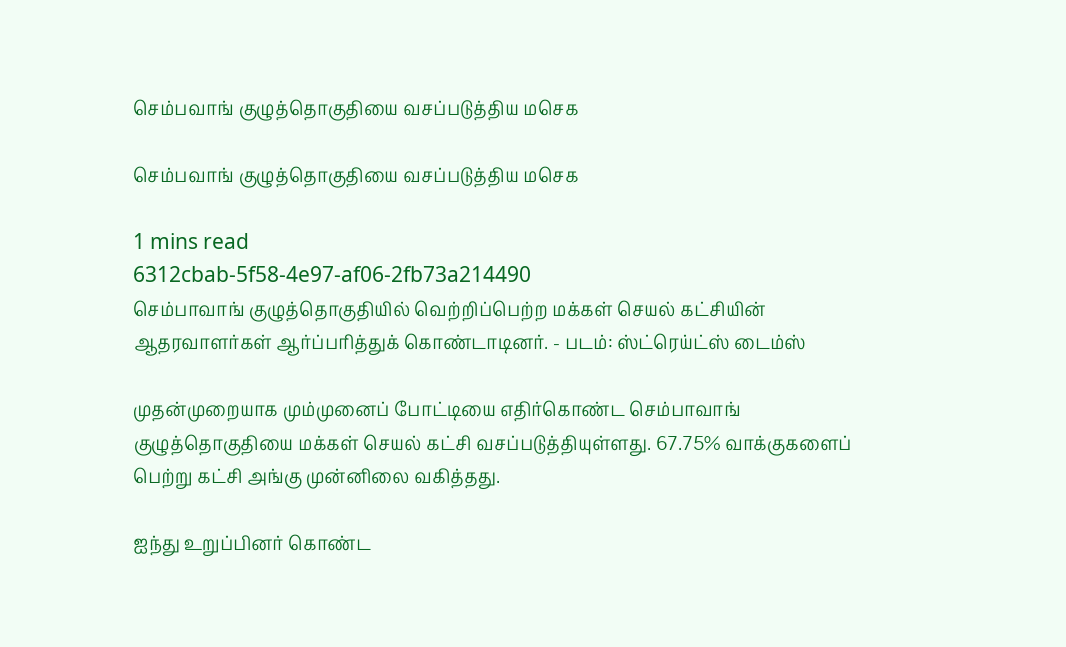செம்பவாங் குழுத்தொகுதியை வசப்படுத்திய மசெக

செம்பவாங் குழுத்தொகுதியை வசப்படுத்திய மசெக

1 mins read
6312cbab-5f58-4e97-af06-2fb73a214490
செம்பாவாங் குழுத்தொகுதியில் வெற்றிப்பெற்ற மக்கள் செயல் கட்சியின் ஆதரவாளர்கள் ஆர்ப்பரித்துக் கொண்டாடினர். - படம்: ஸ்ட்ரெய்ட்ஸ் டைம்ஸ்

முதன்முறையாக மும்முனைப் போட்டியை எதிர்கொண்ட செம்பாவாங் குழுத்தொகுதியை மக்கள் செயல் கட்சி வசப்படுத்தியுள்ளது. 67.75% வாக்குகளைப் பெற்று கட்சி அங்கு முன்னிலை வகித்தது.

ஐந்து உறுப்பினர் கொண்ட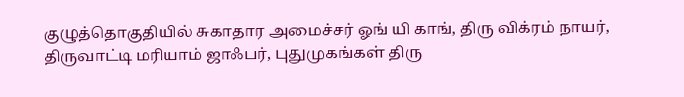குழுத்தொகுதியில் சுகாதார அமைச்சர் ஓங் யி காங், திரு விக்ரம் நாயர், திருவாட்டி மரியாம் ஜாஃபர், புதுமுகங்கள் திரு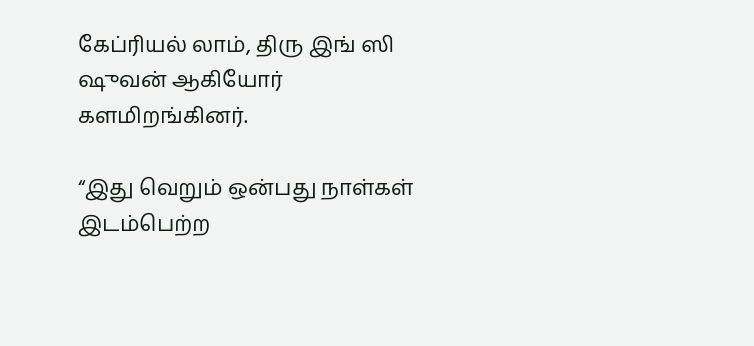கேப்ரியல் லாம், திரு இங் ஸி ஷுவன் ஆகியோர் களமிறங்கினர்.

“இது வெறும் ஒன்பது நாள்கள் இடம்பெற்ற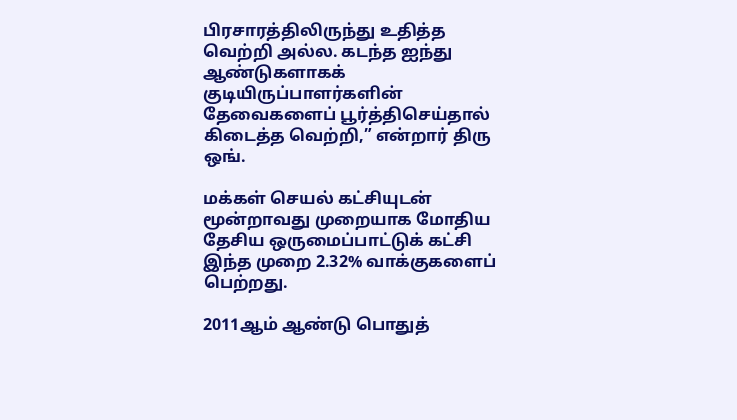பிரசாரத்திலிருந்து உதித்த வெற்றி அல்ல. கடந்த ஐந்து ஆண்டுகளாகக் குடியிருப்பாளர்களின் தேவைகளைப் பூர்த்திசெய்தால் கிடைத்த வெற்றி,” என்றார் திரு ஒங்.

மக்கள் செயல் கட்சியுடன் மூன்றாவது முறையாக மோதிய தேசிய ஒருமைப்பாட்டுக் கட்சி இந்த முறை 2.32% வாக்குகளைப் பெற்றது.

2011ஆம் ஆண்டு பொதுத்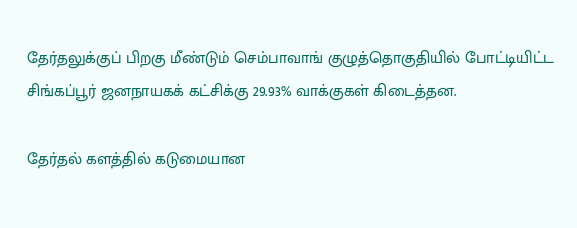தேர்தலுக்குப் பிறகு மீண்டும் செம்பாவாங் குழுத்தொகுதியில் போட்டியிட்ட சிங்கப்பூர் ஜனநாயகக் கட்சிக்கு 29.93% வாக்குகள் கிடைத்தன.

தேர்தல் களத்தில் கடுமையான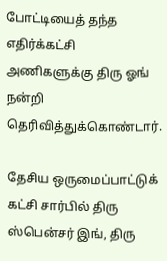போட்டியைத் தந்த எதிர்க்கட்சி அணிகளுக்கு திரு ஓங் நன்றி தெரிவித்துக்கொண்டார்.

தேசிய ஒருமைப்பாட்டுக் கட்சி சார்பில் திரு ஸ்பென்சர் இங், திரு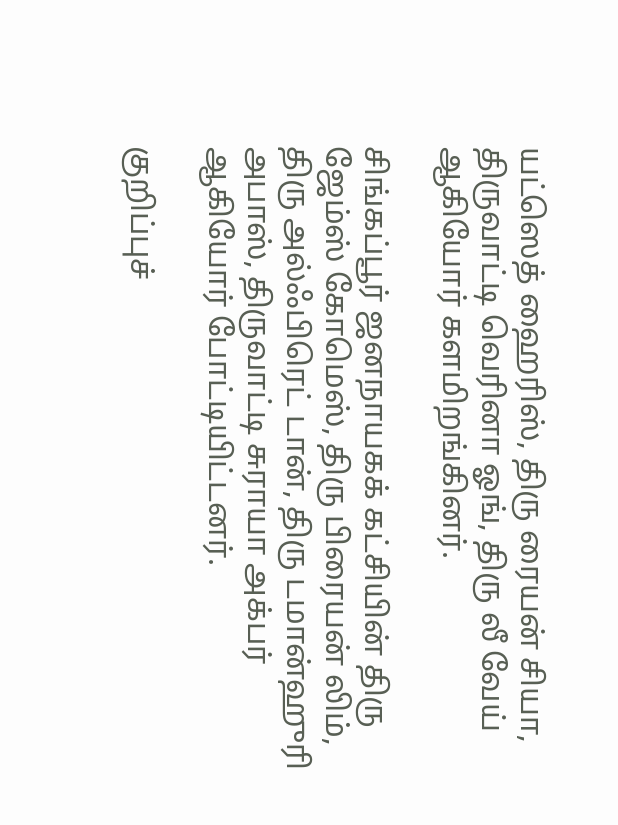யட்ஸெத் ஹைரிஸ், திரு ரையன் சியா, திருவாட்டி வெரினா ஓங், திரு லீ வேய் ஆகியோர் களமிறங்கினர்.

சிங்கப்பூர் ஜனநாயகக் கட்சியின் திரு ஜேம்ஸ் கோமெஸ், திரு பிரையன் லிம், திரு அல்ஃபிரெட் டான், திரு டமான்ஹுரி அபாஸ், திருவாட்டி சுராயா அக்பர் ஆகியோர் போட்டியிட்டனர்.

குறிப்புச்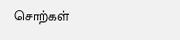சொற்கள்